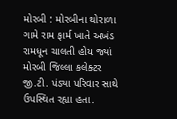મોરબી : મોરબીના થોરાળા ગામે રામ ફાર્મ ખાતે અખંડ રામધૂન ચાલતી હોય જ્યાં મોરબી જિલ્લા કલેક્ટર જી.ટી. પંડ્યા પરિવાર સાથે ઉપસ્થિત રહ્યા હતા.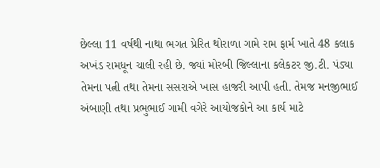છેલ્લા 11 વર્ષથી નાથા ભગત પ્રેરિત થોરાળા ગામે રામ ફાર્મ ખાતે 48 કલાક અખંડ રામધૂન ચાલી રહી છે. જ્યાં મોરબી જિલ્લાના કલેકટર જી.ટી. પંડ્યા તેમના પત્ની તથા તેમના સસરાએ ખાસ હાજરી આપી હતી. તેમજ મનજીભાઈ અંબાણી તથા પ્રભુભાઈ ગામી વગેરે આયોજકોને આ કાર્ય માટે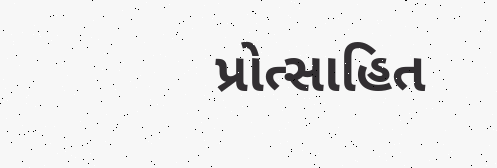પ્રોત્સાહિત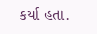કર્યા હતા.